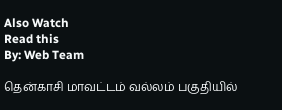Also Watch
Read this
By: Web Team

தென்காசி மாவட்டம் வல்லம் பகுதியில்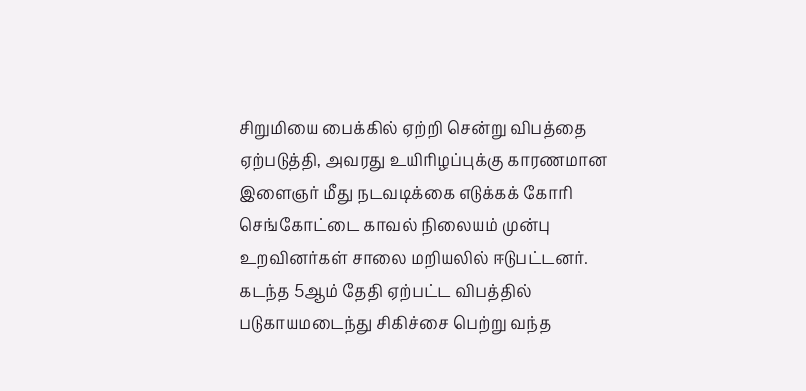சிறுமியை பைக்கில் ஏற்றி சென்று விபத்தை ஏற்படுத்தி, அவரது உயிரிழப்புக்கு காரணமான இளைஞர் மீது நடவடிக்கை எடுக்கக் கோரி செங்கோட்டை காவல் நிலையம் முன்பு உறவினர்கள் சாலை மறியலில் ஈடுபட்டனர்.
கடந்த 5ஆம் தேதி ஏற்பட்ட விபத்தில் படுகாயமடைந்து சிகிச்சை பெற்று வந்த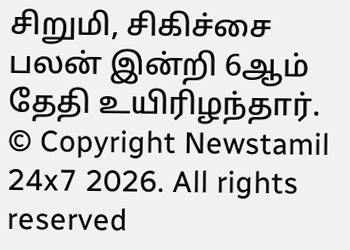சிறுமி, சிகிச்சை பலன் இன்றி 6ஆம் தேதி உயிரிழந்தார்.
© Copyright Newstamil 24x7 2026. All rights reserved